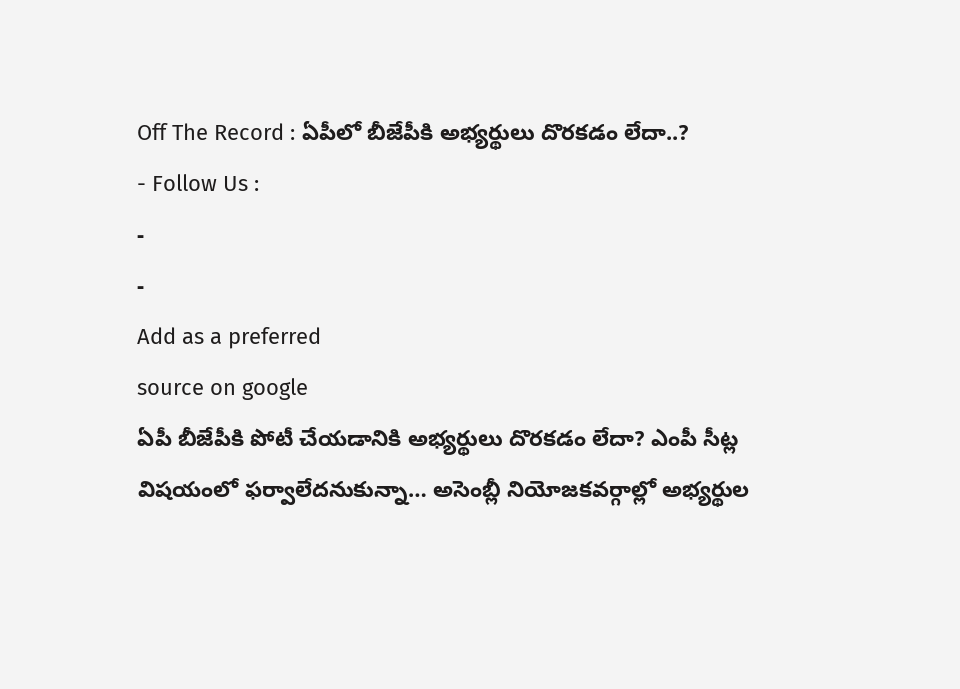Off The Record : ఏపీలో బీజేపీకి అభ్యర్థులు దొరకడం లేదా..?
- Follow Us :
-
-
Add as a preferred
source on google
ఏపీ బీజేపీకి పోటీ చేయడానికి అభ్యర్థులు దొరకడం లేదా? ఎంపీ సీట్ల విషయంలో ఫర్వాలేదనుకున్నా… అసెంబ్లీ నియోజకవర్గాల్లో అభ్యర్థుల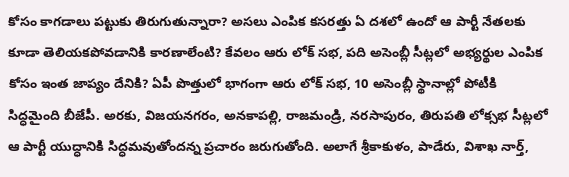కోసం కాగడాలు పట్టుకు తిరుగుతున్నారా? అసలు ఎంపిక కసరత్తు ఏ దశలో ఉందో ఆ పార్టీ నేతలకు కూడా తెలియకపోవడానికి కారణాలేంటి? కేవలం ఆరు లోక్ సభ, పది అసెంబ్లీ సీట్లలో అభ్యర్థుల ఎంపిక కోసం ఇంత జాప్యం దేనికి? ఏపీ పొత్తులో భాగంగా ఆరు లోక్ సభ, 10 అసెంబ్లీ స్థానాల్లో పోటీకి సిద్ధమైంది బీజేపీ. అరకు, విజయనగరం, అనకాపల్లి, రాజమండ్రి, నరసాపురం, తిరుపతి లోక్సభ సీట్లలో ఆ పార్టీ యుద్ధానికి సిద్ధమవుతోందన్న ప్రచారం జరుగుతోంది. అలాగే శ్రీకాకుళం, పాడేరు, విశాఖ నార్త్,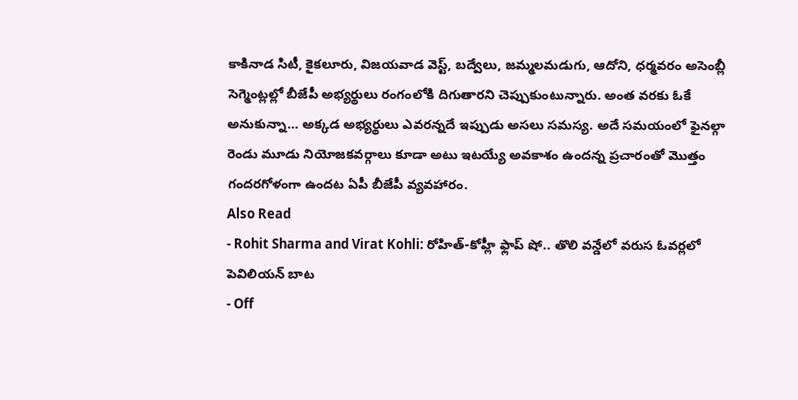కాకినాడ సిటీ, కైకలూరు, విజయవాడ వెస్ట్, బద్వేలు, జమ్మలమడుగు, ఆదోని, ధర్మవరం అసెంబ్లీ సెగ్మెంట్లల్లో బీజేపీ అభ్యర్థులు రంగంలోకి దిగుతారని చెప్పుకుంటున్నారు. అంత వరకు ఓకే అనుకున్నా… అక్కడ అభ్యర్థులు ఎవరన్నదే ఇప్పుడు అసలు సమస్య. అదే సమయంలో ఫైనల్గా రెండు మూడు నియోజకవర్గాలు కూడా అటు ఇటయ్యే అవకాశం ఉందన్న ప్రచారంతో మొత్తం గందరగోళంగా ఉందట ఏపీ బీజేపీ వ్యవహారం.
Also Read
- Rohit Sharma and Virat Kohli: రోహిత్-కోహ్లీ ఫ్లాప్ షో.. తొలి వన్డేలో వరుస ఓవర్లలో పెవిలియన్ బాట
- Off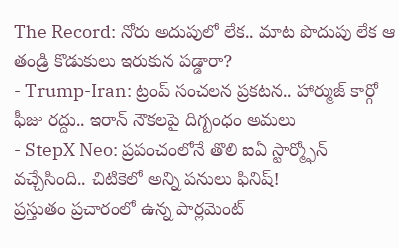The Record: నోరు అదుపులో లేక.. మాట పొదుపు లేక ఆ తండ్రి కొడుకులు ఇరుకున పడ్డారా?
- Trump-Iran: ట్రంప్ సంచలన ప్రకటన.. హార్ముజ్ కార్గో ఫీజు రద్దు.. ఇరాన్ నౌకలపై దిగ్బంధం అమలు
- StepX Neo: ప్రపంచంలోనే తొలి ఐఏ స్టార్మ్ఫోన్ వచ్చేసింది.. చిటికెలో అన్ని పనులు ఫినిష్!
ప్రస్తుతం ప్రచారంలో ఉన్న పార్లమెంట్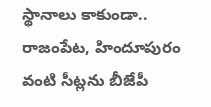స్థానాలు కాకుండా.. రాజంపేట, హిందూపురం వంటి సీట్లను బీజేపీ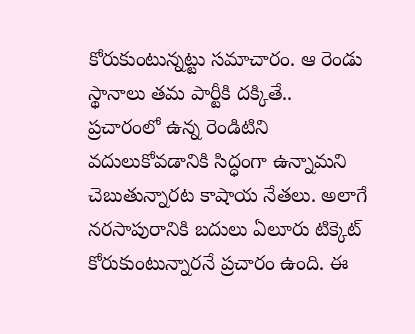కోరుకుంటున్నట్టు సమాచారం. ఆ రెండు స్థానాలు తమ పార్టీకి దక్కితే.. ప్రచారంలో ఉన్న రెండిటిని వదులుకోవడానికి సిద్ధంగా ఉన్నామని చెబుతున్నారట కాషాయ నేతలు. అలాగే నరసాపురానికి బదులు ఏలూరు టిక్కెట్ కోరుకుంటున్నారనే ప్రచారం ఉంది. ఈ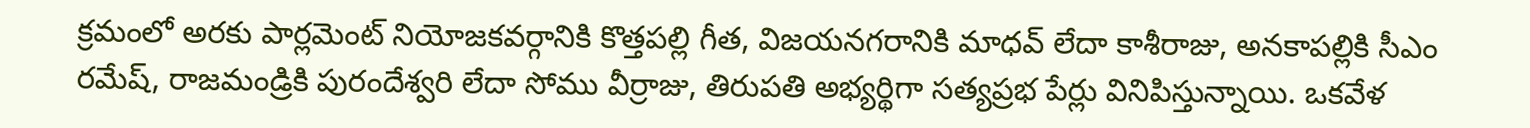క్రమంలో అరకు పార్లమెంట్ నియోజకవర్గానికి కొత్తపల్లి గీత, విజయనగరానికి మాధవ్ లేదా కాశీరాజు, అనకాపల్లికి సీఎం రమేష్, రాజమండ్రికి పురందేశ్వరి లేదా సోము వీర్రాజు, తిరుపతి అభ్యర్థిగా సత్యప్రభ పేర్లు వినిపిస్తున్నాయి. ఒకవేళ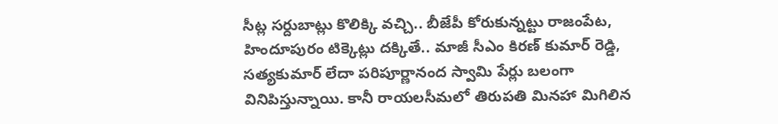సీట్ల సర్దుబాట్లు కొలిక్కి వచ్చి.. బీజేపీ కోరుకున్నట్టు రాజంపేట, హిందూపురం టిక్కెట్లు దక్కితే.. మాజీ సీఎం కిరణ్ కుమార్ రెడ్డి, సత్యకుమార్ లేదా పరిపూర్ణానంద స్వామి పేర్లు బలంగా వినిపిస్తున్నాయి. కానీ రాయలసీమలో తిరుపతి మినహా మిగిలిన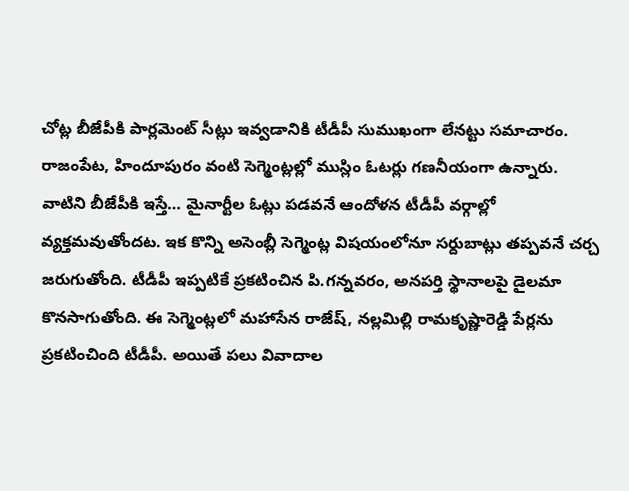చోట్ల బీజేపీకి పార్లమెంట్ సీట్లు ఇవ్వడానికి టీడీపీ సుముఖంగా లేనట్టు సమాచారం. రాజంపేట, హిందూపురం వంటి సెగ్మెంట్లల్లో ముస్లిం ఓటర్లు గణనీయంగా ఉన్నారు.
వాటిని బీజేపీకి ఇస్తే… మైనార్టీల ఓట్లు పడవనే ఆందోళన టీడీపీ వర్గాల్లో వ్యక్తమవుతోందట. ఇక కొన్ని అసెంబ్లీ సెగ్మెంట్ల విషయంలోనూ సర్దుబాట్లు తప్పవనే చర్చ జరుగుతోంది. టీడీపీ ఇప్పటికే ప్రకటించిన పి.గన్నవరం, అనపర్తి స్థానాలపై డైలమా కొనసాగుతోంది. ఈ సెగ్మెంట్లలో మహాసేన రాజేష్, నల్లమిల్లి రామకృష్ణారెడ్డి పేర్లను ప్రకటించింది టీడీపీ. అయితే పలు వివాదాల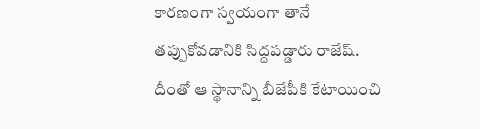కారణంగా స్వయంగా తానే తప్పుకోవడానికి సిద్దపడ్డారు రాజేష్. దీంతో ఆ స్థానాన్ని బీజేపీకి కేటాయించి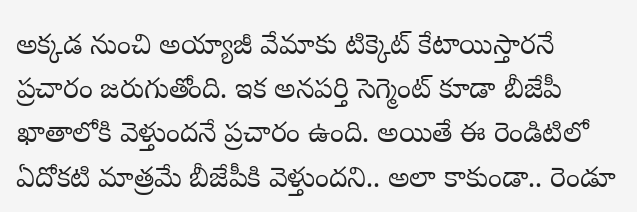అక్కడ నుంచి అయ్యాజీ వేమాకు టిక్కెట్ కేటాయిస్తారనే ప్రచారం జరుగుతోంది. ఇక అనపర్తి సెగ్మెంట్ కూడా బీజేపీ ఖాతాలోకి వెళ్తుందనే ప్రచారం ఉంది. అయితే ఈ రెండిటిలో ఏదోకటి మాత్రమే బీజేపీకి వెళ్తుందని.. అలా కాకుండా.. రెండూ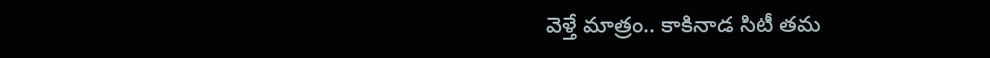వెళ్తే మాత్రం.. కాకినాడ సిటీ తమ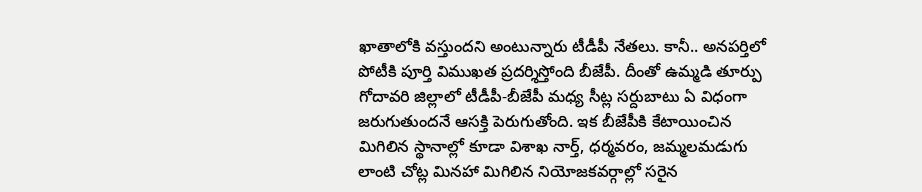ఖాతాలోకి వస్తుందని అంటున్నారు టీడీపీ నేతలు. కానీ.. అనపర్తిలో పోటీకి పూర్తి విముఖత ప్రదర్శిస్తోంది బీజేపీ. దీంతో ఉమ్మడి తూర్పు గోదావరి జిల్లాలో టీడీపీ-బీజేపీ మధ్య సీట్ల సర్దుబాటు ఏ విధంగా జరుగుతుందనే ఆసక్తి పెరుగుతోంది. ఇక బీజేపీకి కేటాయించిన మిగిలిన స్థానాల్లో కూడా విశాఖ నార్త్, ధర్మవరం, జమ్మలమడుగు లాంటి చోట్ల మినహా మిగిలిన నియోజకవర్గాల్లో సరైన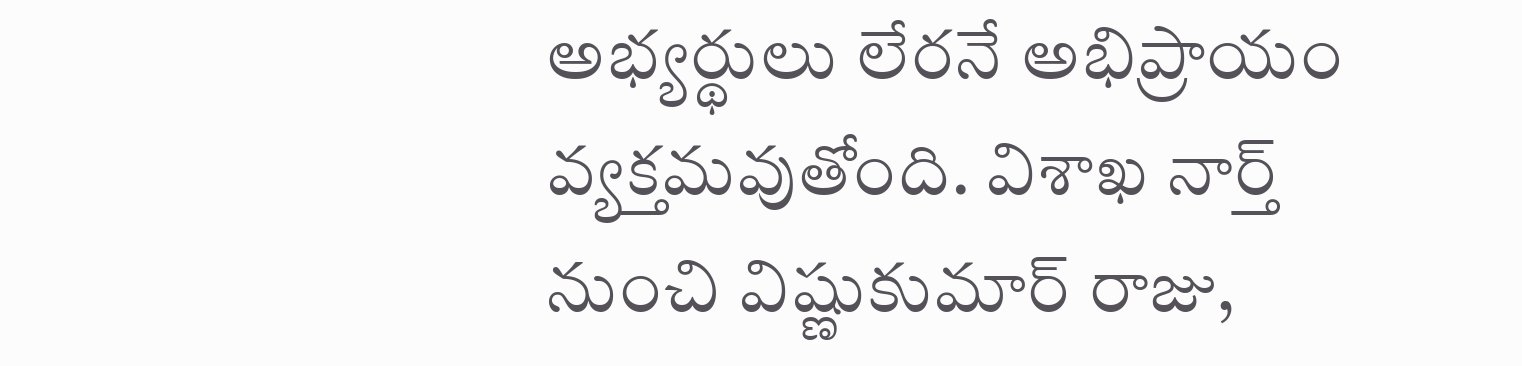అభ్యర్థులు లేరనే అభిప్రాయం వ్యక్తమవుతోంది. విశాఖ నార్త్ నుంచి విష్ణుకుమార్ రాజు,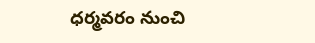ధర్మవరం నుంచి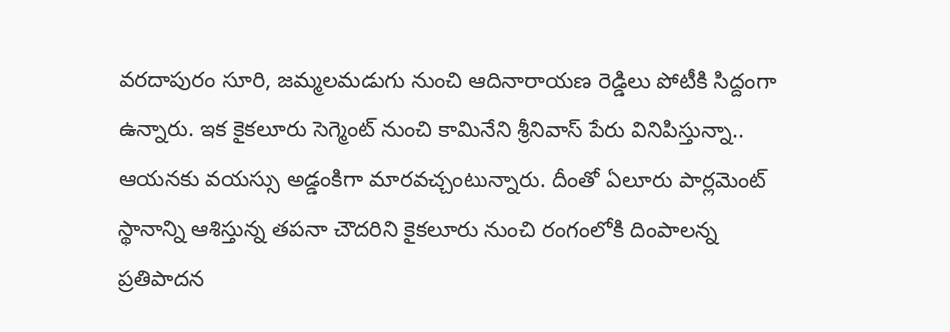వరదాపురం సూరి, జమ్మలమడుగు నుంచి ఆదినారాయణ రెడ్డిలు పోటీకి సిద్దంగా ఉన్నారు. ఇక కైకలూరు సెగ్మెంట్ నుంచి కామినేని శ్రీనివాస్ పేరు వినిపిస్తున్నా.. ఆయనకు వయస్సు అడ్డంకిగా మారవచ్చంటున్నారు. దీంతో ఏలూరు పార్లమెంట్ స్థానాన్ని ఆశిస్తున్న తపనా చౌదరిని కైకలూరు నుంచి రంగంలోకి దింపాలన్న ప్రతిపాదన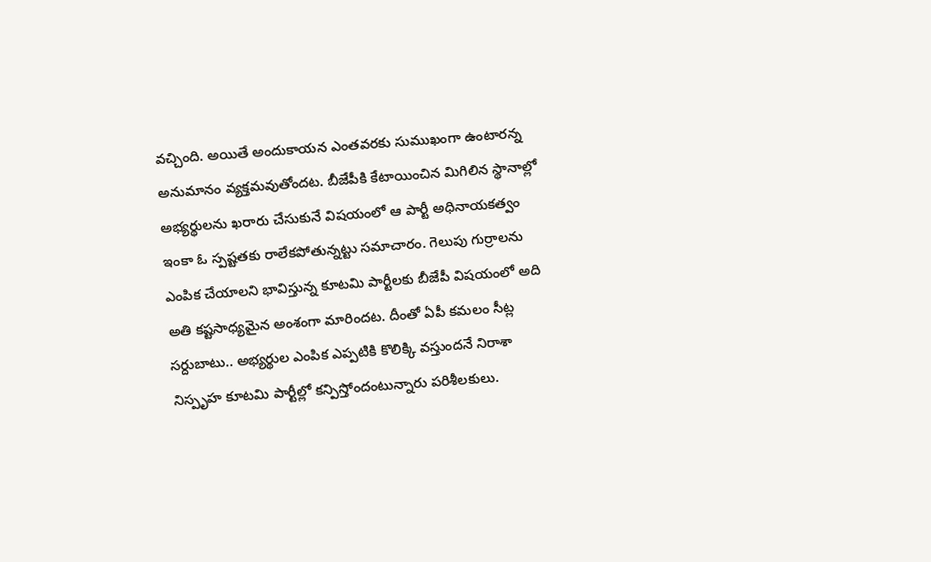వచ్చింది. అయితే అందుకాయన ఎంతవరకు సుముఖంగా ఉంటారన్న అనుమానం వ్యక్తమవుతోందట. బీజేపీకి కేటాయించిన మిగిలిన స్థానాల్లో అభ్యర్థులను ఖరారు చేసుకునే విషయంలో ఆ పార్టీ అధినాయకత్వం ఇంకా ఓ స్పష్టతకు రాలేకపోతున్నట్టు సమాచారం. గెలుపు గుర్రాలను ఎంపిక చేయాలని భావిస్తున్న కూటమి పార్టీలకు బీజేపీ విషయంలో అది అతి కష్టసాధ్యమైన అంశంగా మారిందట. దీంతో ఏపీ కమలం సీట్ల సర్దుబాటు.. అభ్యర్థుల ఎంపిక ఎప్పటికి కొలిక్కి వస్తుందనే నిరాశా నిస్పృహ కూటమి పార్టీల్లో కన్పిస్తోందంటున్నారు పరిశీలకులు.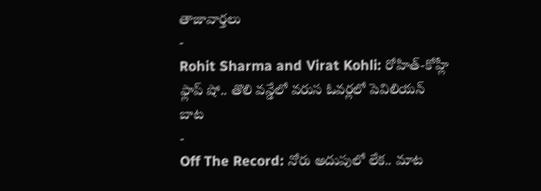తాజావార్తలు
-
Rohit Sharma and Virat Kohli: రోహిత్-కోహ్లీ ఫ్లాప్ షో.. తొలి వన్డేలో వరుస ఓవర్లలో పెవిలియన్ బాట
-
Off The Record: నోరు అదుపులో లేక.. మాట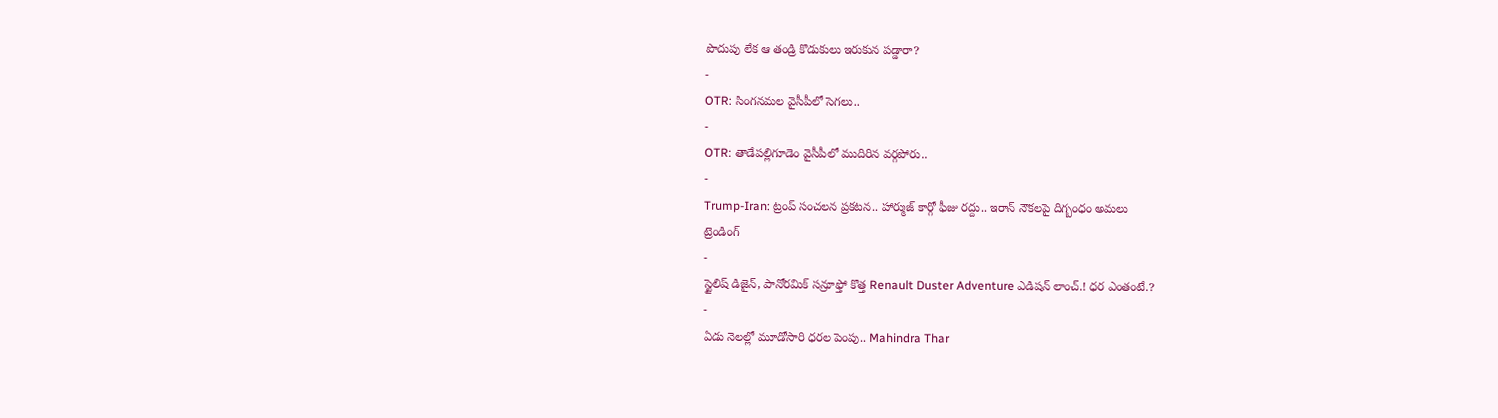పొదుపు లేక ఆ తండ్రి కొడుకులు ఇరుకున పడ్డారా?
-
OTR: సింగనమల వైసీపీలో సెగలు..
-
OTR: తాడేపల్లిగూడెం వైసీపీలో ముదిరిన వర్గపోరు..
-
Trump-Iran: ట్రంప్ సంచలన ప్రకటన.. హార్ముజ్ కార్గో ఫీజు రద్దు.. ఇరాన్ నౌకలపై దిగ్బంధం అమలు
ట్రెండింగ్
-
స్టైలిష్ డిజైన్, పానోరమిక్ సన్రూఫ్తో కొత్త Renault Duster Adventure ఎడిషన్ లాంచ్.! ధర ఎంతంటే.?
-
ఏడు నెలల్లో మూడోసారి ధరల పెంపు.. Mahindra Thar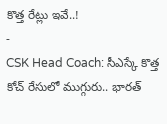కొత్త రేట్లు ఇవే..!
-
CSK Head Coach: సీఎస్కే కొత్త కోచ్ రేసులో ముగ్గురు.. భారత్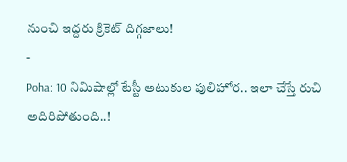నుంచి ఇద్దరు క్రికెట్ దిగ్గజాలు!
-
Poha: 10 నిమిషాల్లో టేస్టీ అటుకుల పులిహోర.. ఇలా చేస్తే రుచి అదిరిపోతుంది..!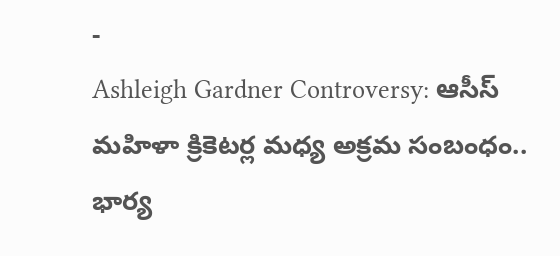-
Ashleigh Gardner Controversy: ఆసీస్ మహిళా క్రికెటర్ల మధ్య అక్రమ సంబంధం.. భార్య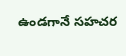ఉండగానే సహచర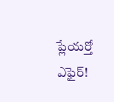ప్లేయర్తో ఎఫైర్!